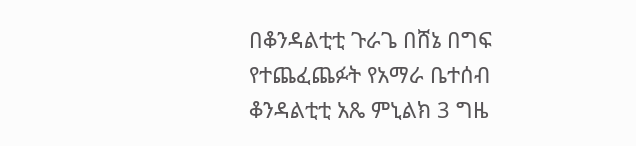በቆንዳልቲቲ ጉራጌ በሸኔ በግፍ የተጨፈጨፉት የአማራ ቤተሰብ
ቆንዳልቲቲ አጼ ምኒልክ 3 ግዜ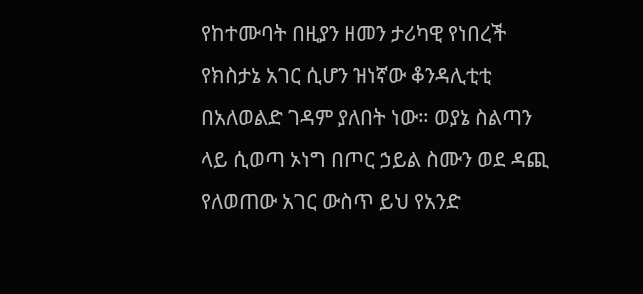የከተሙባት በዚያን ዘመን ታሪካዊ የነበረች የክስታኔ አገር ሲሆን ዝነኛው ቆንዳሊቲቲ በአለወልድ ገዳም ያለበት ነው። ወያኔ ስልጣን ላይ ሲወጣ ኦነግ በጦር ኃይል ስሙን ወደ ዳጪ የለወጠው አገር ውስጥ ይህ የአንድ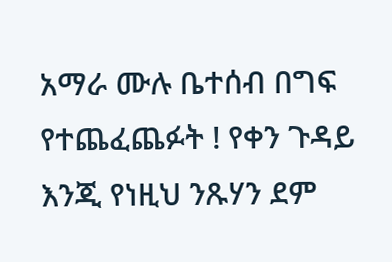አማራ ሙሉ ቤተሰብ በግፍ የተጨፈጨፉት ! የቀን ጉዳይ እንጂ የነዚህ ንጹሃን ደም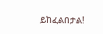ይከፈልበታል!